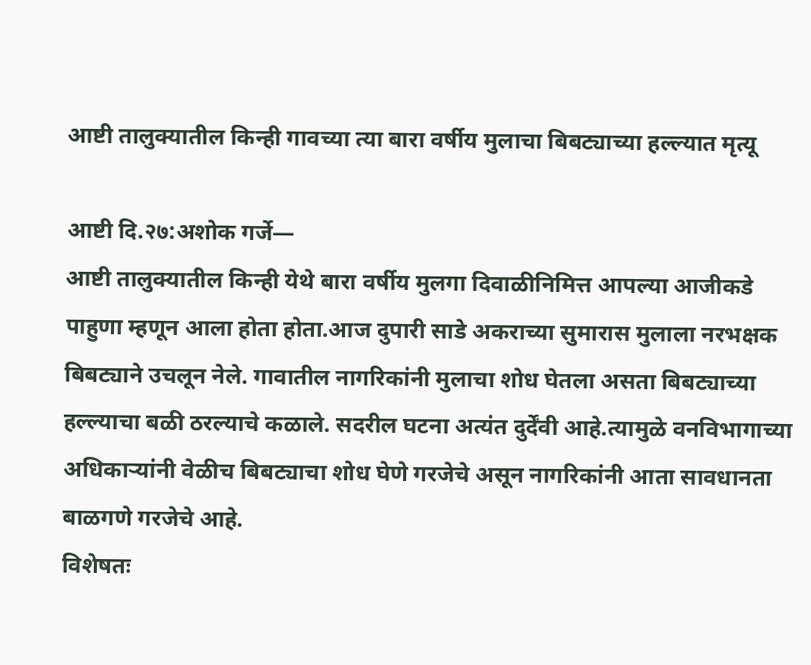आष्टी तालुक्यातील किन्ही गावच्या त्या बारा वर्षीय मुलाचा बिबट्याच्या हल्ल्यात मृत्यू

आष्टी दि.२७:अशोक गर्जे―
आष्टी तालुक्यातील किन्ही येथे बारा वर्षीय मुलगा दिवाळीनिमित्त आपल्या आजीकडे पाहुणा म्हणून आला होता होता.आज दुपारी साडे अकराच्या सुमारास मुलाला नरभक्षक बिबट्याने उचलून नेले. गावातील नागरिकांनी मुलाचा शोध घेतला असता बिबट्याच्या हल्ल्याचा बळी ठरल्याचे कळाले. सदरील घटना अत्यंत दुर्देंवी आहे.त्यामुळे वनविभागाच्या अधिकाऱ्यांनी वेळीच बिबट्याचा शोध घेणे गरजेचे असून नागरिकांनी आता सावधानता बाळगणे गरजेचे आहे.
विशेषतः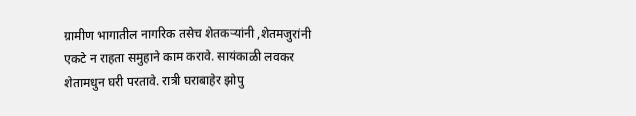ग्रामीण भागातील नागरिक तसेच शेतकऱ्यांनी ,शेतमजुरांनी एकटे न राहता समुहाने काम करावे. सायंकाळी लवकर शेतामधुन घरी परतावे. रात्री घराबाहेर झोपु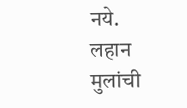नये. लहान मुलांची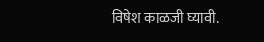विषेश काळजी घ्यावी.